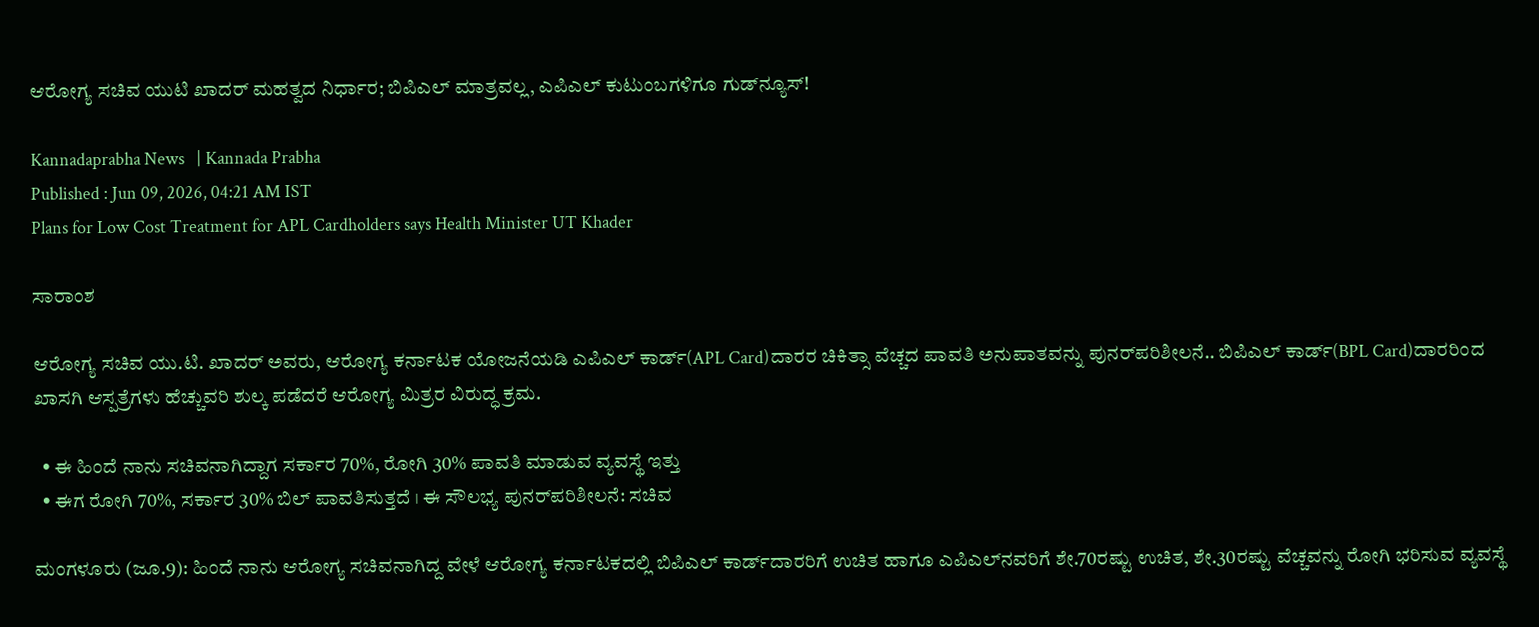ಆರೋಗ್ಯ ಸಚಿವ ಯುಟಿ ಖಾದರ್ ಮಹತ್ವದ ನಿರ್ಧಾರ; ಬಿಪಿಎಲ್ ಮಾತ್ರವಲ್ಲ, ಎಪಿಎಲ್ ಕುಟುಂಬಗಳಿಗೂ ಗುಡ್‌ನ್ಯೂಸ್!

Kannadaprabha News   | Kannada Prabha
Published : Jun 09, 2026, 04:21 AM IST
Plans for Low Cost Treatment for APL Cardholders says Health Minister UT Khader

ಸಾರಾಂಶ

ಆರೋಗ್ಯ ಸಚಿವ ಯು.ಟಿ. ಖಾದರ್ ಅವರು, ಆರೋಗ್ಯ ಕರ್ನಾಟಕ ಯೋಜನೆಯಡಿ ಎಪಿಎಲ್ ಕಾರ್ಡ್‌(APL Card)ದಾರರ ಚಿಕಿತ್ಸಾ ವೆಚ್ಚದ ಪಾವತಿ ಅನುಪಾತವನ್ನು ಪುನರ್‌ಪರಿಶೀಲನೆ.. ಬಿಪಿಎಲ್ ಕಾರ್ಡ್‌(BPL Card)ದಾರರಿಂದ ಖಾಸಗಿ ಆಸ್ಪತ್ರೆಗಳು ಹೆಚ್ಚುವರಿ ಶುಲ್ಕ ಪಡೆದರೆ ಆರೋಗ್ಯ ಮಿತ್ರರ ವಿರುದ್ಧ ಕ್ರಮ.

  • ಈ ಹಿಂದೆ ನಾನು ಸಚಿವನಾಗಿದ್ದಾಗ ಸರ್ಕಾರ 70%, ರೋಗಿ 30% ಪಾವತಿ ಮಾಡುವ ವ್ಯವಸ್ಥೆ ಇತ್ತು
  • ಈಗ ರೋಗಿ 70%, ಸರ್ಕಾರ 30% ಬಿಲ್‌ ಪಾವತಿಸುತ್ತದೆ । ಈ ಸೌಲಭ್ಯ ಪುನರ್‌ಪರಿಶೀಲನೆ: ಸಚಿವ

ಮಂಗಳೂರು (ಜೂ.9): ಹಿಂದೆ ನಾನು ಆರೋಗ್ಯ ಸಚಿವನಾಗಿದ್ದ ವೇಳೆ ಆರೋಗ್ಯ ಕರ್ನಾಟಕದಲ್ಲಿ ಬಿಪಿಎಲ್‌ ಕಾರ್ಡ್‌ದಾರರಿಗೆ ಉಚಿತ ಹಾಗೂ ಎಪಿಎಲ್‌ನವರಿಗೆ ಶೇ.70ರಷ್ಟು ಉಚಿತ, ಶೇ.30ರಷ್ಟು ವೆಚ್ಚವನ್ನು ರೋಗಿ ಭರಿಸುವ ವ್ಯವಸ್ಥೆ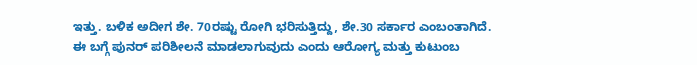ಇತ್ತು. ಬಳಿಕ ಅದೀಗ ಶೇ. 70ರಷ್ಟು ರೋಗಿ ಭರಿಸುತ್ತಿದ್ದು, ಶೇ.30 ಸರ್ಕಾರ ಎಂಬಂತಾಗಿದೆ. ಈ ಬಗ್ಗೆ ಪುನರ್‌ ಪರಿಶೀಲನೆ ಮಾಡಲಾಗುವುದು ಎಂದು ಆರೋಗ್ಯ ಮತ್ತು ಕುಟುಂಬ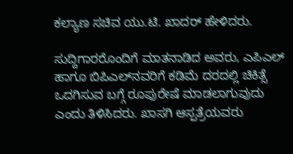ಕಲ್ಯಾಣ ಸಚಿವ ಯು.ಟಿ. ಖಾದರ್‌ ಹೇಳಿದರು.

ಸುದ್ದಿಗಾರರೊಂದಿಗೆ ಮಾತನಾಡಿದ ಅವರು, ಎಪಿಎಲ್‌ ಹಾಗೂ ಬಿಪಿಎಲ್‌ನವರಿಗೆ ಕಡಿಮೆ ದರದಲ್ಲಿ ಚಿಕಿತ್ಸೆ ಒದಗಿಸುವ ಬಗ್ಗೆ ರೂಪುರೇಷೆ ಮಾಡಲಾಗುವುದು ಎಂದು ತಿಳಿಸಿದರು. ಖಾಸಗಿ ಆಸ್ಪತ್ರೆಯವರು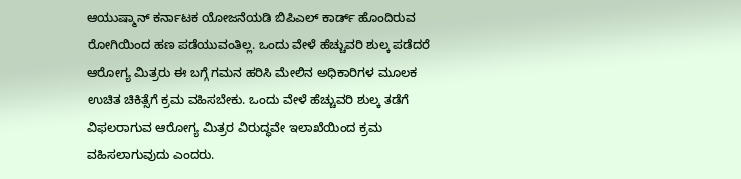ಆಯುಷ್ಮಾನ್‌ ಕರ್ನಾಟಕ ಯೋಜನೆಯಡಿ ಬಿಪಿಎಲ್‌ ಕಾರ್ಡ್‌ ಹೊಂದಿರುವ ರೋಗಿಯಿಂದ ಹಣ ಪಡೆಯುವಂತಿಲ್ಲ. ಒಂದು ವೇಳೆ ಹೆಚ್ಚುವರಿ ಶುಲ್ಕ ಪಡೆದರೆ ಆರೋಗ್ಯ ಮಿತ್ರರು ಈ ಬಗ್ಗೆ ಗಮನ ಹರಿಸಿ ಮೇಲಿನ ಅಧಿಕಾರಿಗಳ ಮೂಲಕ ಉಚಿತ ಚಿಕಿತ್ಸೆಗೆ ಕ್ರಮ ವಹಿಸಬೇಕು. ಒಂದು ವೇಳೆ ಹೆಚ್ಚುವರಿ ಶುಲ್ಕ ತಡೆಗೆ ವಿಫಲರಾಗುವ ಆರೋಗ್ಯ ಮಿತ್ರರ ವಿರುದ್ಧವೇ ಇಲಾಖೆಯಿಂದ ಕ್ರಮ ವಹಿಸಲಾಗುವುದು ಎಂದರು.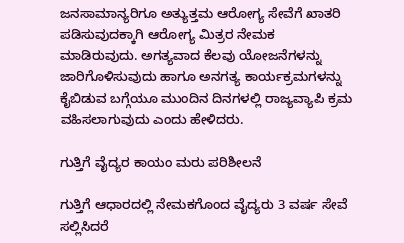ಜನಸಾಮಾನ್ಯರಿಗೂ ಅತ್ಯುತ್ತಮ ಆರೋಗ್ಯ ಸೇವೆಗೆ ಖಾತರಿ ಪಡಿಸುವುದಕ್ಕಾಗಿ ಆರೋಗ್ಯ ಮಿತ್ರರ ನೇಮಕ ಮಾಡಿರುವುದು. ಅಗತ್ಯವಾದ ಕೆಲವು ಯೋಜನೆಗಳನ್ನು ಜಾರಿಗೊಳಿಸುವುದು ಹಾಗೂ ಅನಗತ್ಯ ಕಾರ್ಯಕ್ರಮಗಳನ್ನು ಕೈಬಿಡುವ ಬಗ್ಗೆಯೂ ಮುಂದಿನ ದಿನಗಳಲ್ಲಿ ರಾಜ್ಯವ್ಯಾಪಿ ಕ್ರಮ ವಹಿಸಲಾಗುವುದು ಎಂದು ಹೇಳಿದರು.

ಗುತ್ತಿಗೆ ವೈದ್ಯರ ಕಾಯಂ ಮರು ಪರಿಶೀಲನೆ

ಗುತ್ತಿಗೆ ಆಧಾರದಲ್ಲಿ ನೇಮಕಗೊಂದ ವೈದ್ಯರು 3 ವರ್ಷ ಸೇವೆ ಸಲ್ಲಿಸಿದರೆ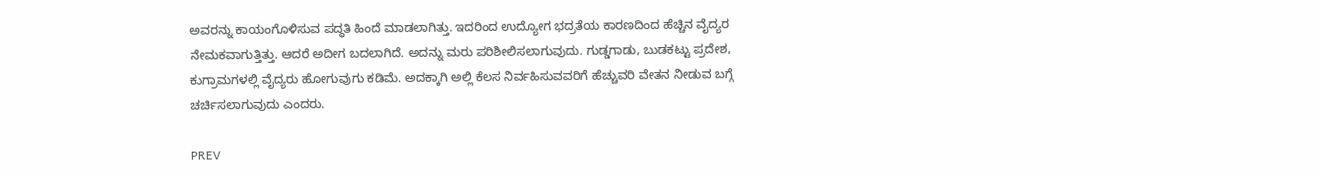ಅವರನ್ನು ಕಾಯಂಗೊಳಿಸುವ ಪದ್ಧತಿ ಹಿಂದೆ ಮಾಡಲಾಗಿತ್ತು. ಇದರಿಂದ ಉದ್ಯೋಗ ಭದ್ರತೆಯ ಕಾರಣದಿಂದ ಹೆಚ್ಚಿನ ವೈದ್ಯರ ನೇಮಕವಾಗುತ್ತಿತ್ತು. ಆದರೆ ಅದೀಗ ಬದಲಾಗಿದೆ. ಅದನ್ನು ಮರು ಪರಿಶೀಲಿಸಲಾಗುವುದು. ಗುಡ್ಡಗಾಡು, ಬುಡಕಟ್ಟು ಪ್ರದೇಶ, ಕುಗ್ರಾಮಗಳಲ್ಲಿ ವೈದ್ಯರು ಹೋಗುವುಗು ಕಡಿಮೆ. ಅದಕ್ಕಾಗಿ ಅಲ್ಲಿ ಕೆಲಸ ನಿರ್ವಹಿಸುವವರಿಗೆ ಹೆಚ್ಚುವರಿ ವೇತನ ನೀಡುವ ಬಗ್ಗೆ ಚರ್ಚಿಸಲಾಗುವುದು ಎಂದರು.

PREV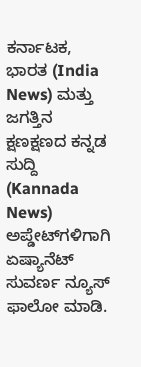ಕರ್ನಾಟಕ, ಭಾರತ (India News) ಮತ್ತು ಜಗತ್ತಿನ ಕ್ಷಣಕ್ಷಣದ ಕನ್ನಡ ಸುದ್ದಿ (Kannada News) ಅಪ್ಡೇಟ್‌ಗಳಿಗಾಗಿ ಏಷ್ಯಾನೆಟ್ ಸುವರ್ಣ ನ್ಯೂಸ್‌ ಫಾಲೋ ಮಾಡಿ.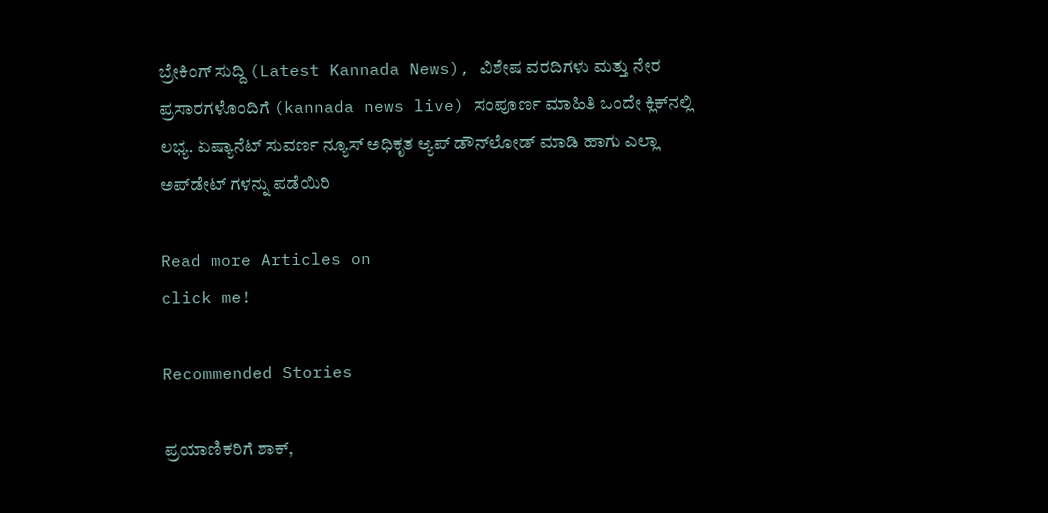ಬ್ರೇಕಿಂಗ್ ಸುದ್ದಿ (Latest Kannada News), ವಿಶೇಷ ವರದಿಗಳು ಮತ್ತು ನೇರ ಪ್ರಸಾರಗಳೊಂದಿಗೆ (kannada news live) ಸಂಪೂರ್ಣ ಮಾಹಿತಿ ಒಂದೇ ಕ್ಲಿಕ್‌ನಲ್ಲಿ ಲಭ್ಯ. ಏಷ್ಯಾನೆಟ್ ಸುವರ್ಣ ನ್ಯೂಸ್ ಅಧಿಕೃತ ಆ್ಯಪ್ ಡೌನ್‌ಲೋಡ್ ಮಾಡಿ ಹಾಗು ಎಲ್ಲಾ ಅಪ್‌ಡೇಟ್ ಗಳನ್ನು ಪಡೆಯಿರಿ

Read more Articles on
click me!

Recommended Stories

ಪ್ರಯಾಣಿಕರಿಗೆ ಶಾಕ್,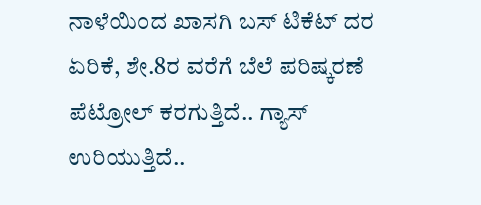ನಾಳೆಯಿಂದ ಖಾಸಗಿ ಬಸ್ ಟಿಕೆಟ್ ದರ ಏರಿಕೆ, ಶೇ.8ರ ವರೆಗೆ ಬೆಲೆ ಪರಿಷ್ಕರಣೆ
ಪೆಟ್ರೋಲ್ ಕರಗುತ್ತಿದೆ.. ಗ್ಯಾಸ್ ಉರಿಯುತ್ತಿದೆ..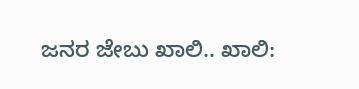ಜನರ ಜೇಬು ಖಾಲಿ.. ಖಾಲಿ: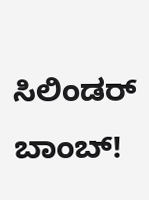ಸಿಲಿಂಡರ್ ಬಾಂಬ್!